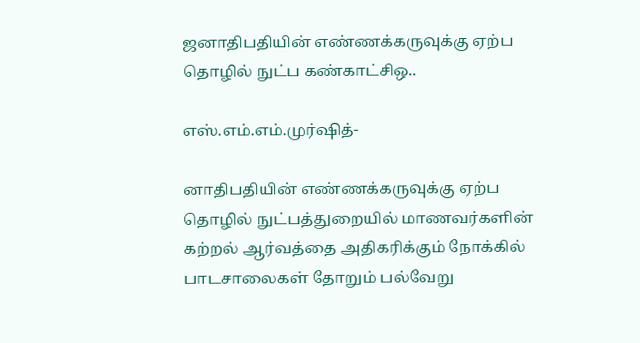ஜனாதிபதியின் எண்ணக்கருவுக்கு ஏற்ப தொழில் நுட்ப கண்காட்சிஒ..

எஸ்.எம்.எம்.முர்ஷித்-

னாதிபதியின் எண்ணக்கருவுக்கு ஏற்ப தொழில் நுட்பத்துறையில் மாணவர்களின் கற்றல் ஆர்வத்தை அதிகரிக்கும் நோக்கில் பாடசாலைகள் தோறும் பல்வேறு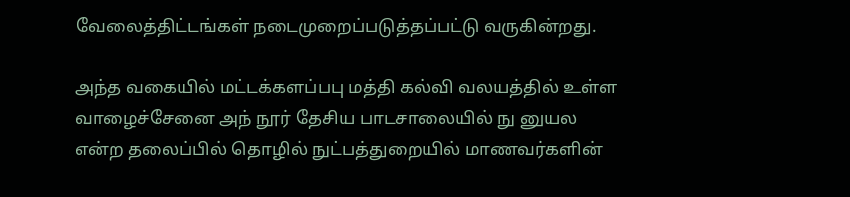வேலைத்திட்டங்கள் நடைமுறைப்படுத்தப்பட்டு வருகின்றது.

அந்த வகையில் மட்டக்களப்பபு மத்தி கல்வி வலயத்தில் உள்ள வாழைச்சேனை அந் நூர் தேசிய பாடசாலையில் நு னுயல என்ற தலைப்பில் தொழில் நுட்பத்துறையில் மாணவர்களின்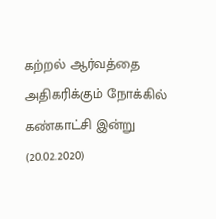கற்றல் ஆர்வத்தை அதிகரிக்கும் நோக்கில் கண்காட்சி இன்று (20.02.2020)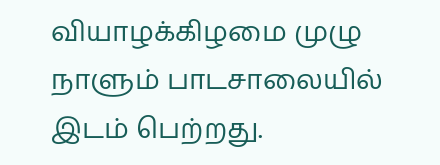வியாழக்கிழமை முழு நாளும் பாடசாலையில் இடம் பெற்றது.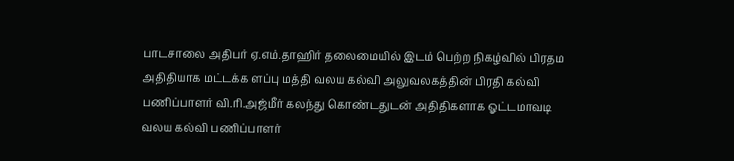பாடசாலை அதிபர் ஏ.எம்.தாஹிர் தலைமையில் இடம் பெற்ற நிகழ்வில் பிரதம அதிதியாக மட்டக்க ளப்பு மத்தி வலய கல்வி அலுவலகத்தின் பிரதி கல்வி பணிப்பாளர் வி.ரி.அஜ்மீர் கலந்து கொண்டதுடன் அதிதிகளாக ஓட்டமாவடி வலய கல்வி பணிப்பாளர்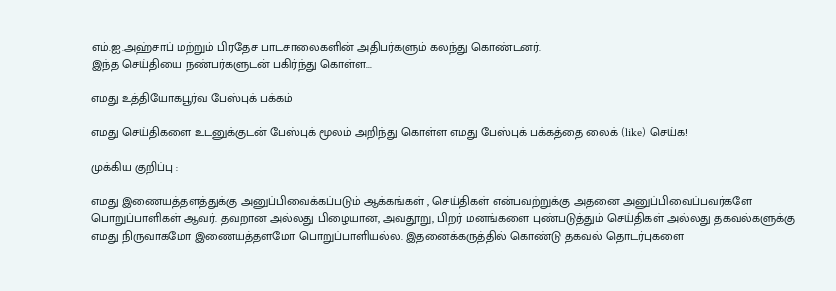எம்.ஐ.அஹ்சாப் மற்றும் பிரதேச பாடசாலைகளின் அதிபர்களும் கலந்து கொண்டனர்.
இந்த செய்தியை நண்பர்களுடன் பகிர்ந்து கொள்ள...

எமது உத்தியோகபூர்வ பேஸ்புக் பக்கம்

எமது செய்திகளை உடனுக்குடன் பேஸ்புக் மூலம் அறிந்து கொள்ள எமது பேஸ்புக் பக்கத்தை லைக் (like) செய்க!

முக்கிய குறிப்பு :

எமது இணையத்தளத்துக்கு அனுப்பிவைக்கப்படும் ஆக்கங்கள் , செய்திகள் என்பவற்றுக்கு அதனை அனுப்பிவைப்பவர்களே பொறுப்பாளிகள் ஆவர். தவறான அல்லது பிழையான, அவதூறு, பிறர் மனங்களை புண்படுத்தும் செய்திகள் அல்லது தகவல்களுக்கு எமது நிருவாகமோ இணையத்தளமோ பொறுப்பாளியல்ல. இதனைக்கருத்தில் கொண்டு தகவல் தொடர்புகளை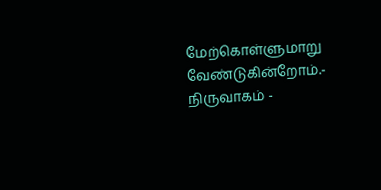மேற்கொள்ளுமாறு வேண்டுகின்றோம்.- நிருவாகம் -